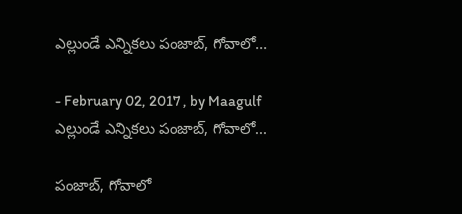ఎల్లుండే ఎన్నికలు పంజాబ్, గోవాలో...

- February 02, 2017 , by Maagulf
ఎల్లుండే ఎన్నికలు పంజాబ్, గోవాలో...

పంజాబ్, గోవాలో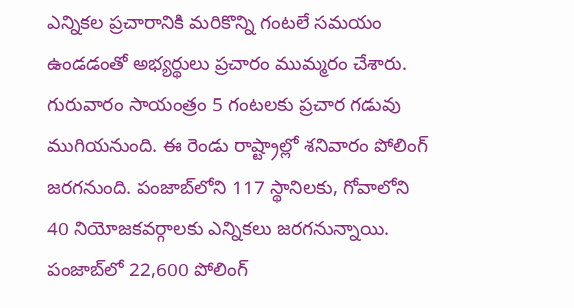ఎన్నికల ప్రచారానికి మరికొన్ని గంటలే సమయం ఉండడంతో అభ్యర్థులు ప్రచారం ముమ్మరం చేశారు. గురువారం సాయంత్రం 5 గంటలకు ప్రచార గడువు ముగియనుంది. ఈ రెండు రాష్ట్రాల్లో శనివారం పోలింగ్ జరగనుంది. పంజాబ్‌లోని 117 స్థానిలకు, గోవాలోని 40 నియోజకవర్గాలకు ఎన్నికలు జరగనున్నాయి. పంజాబ్‌లో 22,600 పోలింగ్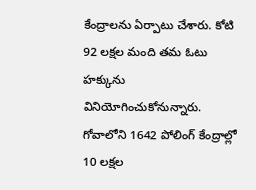కేంద్రాలను ఏర్పాటు చేశారు. కోటి 92 లక్షల మంది తమ ఓటు హక్కును వినియోగించుకోనున్నారు. గోవాలోని 1642 పోలింగ్ కేంద్రాల్లో 10 లక్షల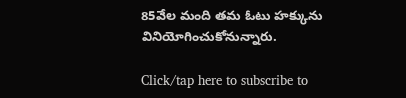85వేల మంది తమ ఓటు హక్కును వినియోగించుకోనున్నారు.

Click/tap here to subscribe to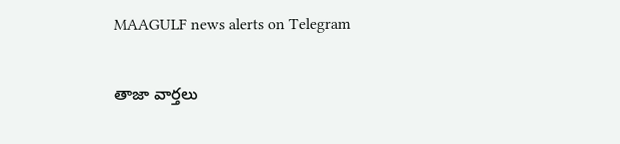MAAGULF news alerts on Telegram

తాజా వార్తలు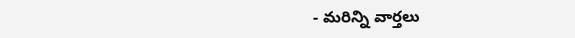- మరిన్ని వార్తలు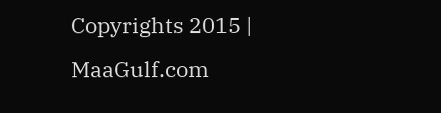Copyrights 2015 | MaaGulf.com